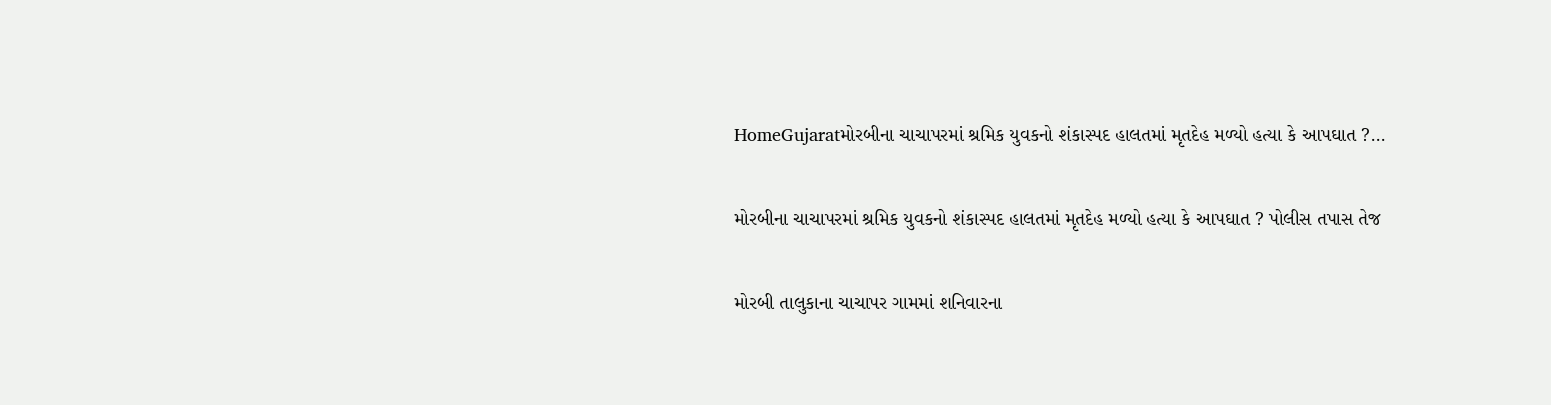HomeGujaratમોરબીના ચાચાપરમાં શ્રમિક યુવકનો શંકાસ્પદ હાલતમાં મૃતદેહ મળ્યો હત્યા કે આપઘાત ?...

મોરબીના ચાચાપરમાં શ્રમિક યુવકનો શંકાસ્પદ હાલતમાં મૃતદેહ મળ્યો હત્યા કે આપઘાત ? પોલીસ તપાસ તેજ

મોરબી તાલુકાના ચાચાપર ગામમાં શનિવારના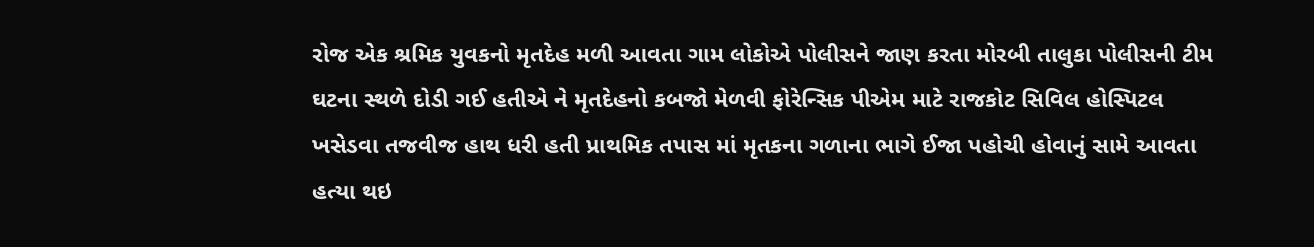રોજ એક શ્રમિક યુવકનો મૃતદેહ મળી આવતા ગામ લોકોએ પોલીસને જાણ કરતા મોરબી તાલુકા પોલીસની ટીમ ઘટના સ્થળે દોડી ગઈ હતીએ ને મૃતદેહનો કબજો મેળવી ફોરેન્સિક પીએમ માટે રાજકોટ સિવિલ હોસ્પિટલ ખસેડવા તજવીજ હાથ ધરી હતી પ્રાથમિક તપાસ માં મૃતકના ગળાના ભાગે ઈજા પહોચી હોવાનું સામે આવતા હત્યા થઇ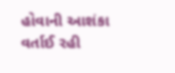હોવાની આશંકા વર્તાઈ રહી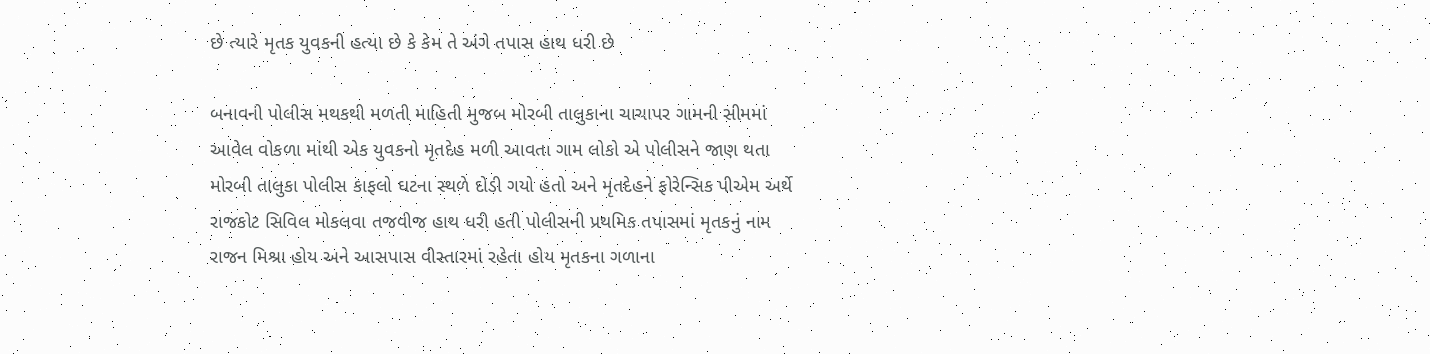છે ત્યારે મૃતક યુવકની હત્યા છે કે કેમ તે અંગે તપાસ હાથ ધરી છે

બનાવની પોલીસ મથકથી મળતી માહિતી મુજબ મોરબી તાલુકાના ચાચાપર ગામની સીમમાં આવેલ વોકળા માંથી એક યુવકનો મૃતદેહ મળી આવતા ગામ લોકો એ પોલીસને જાણ થતા મોરબી તાલુકા પોલીસ કાફલો ઘટના સ્થળે દોડી ગયો હતો અને મૃતદેહને ફોરેન્સિક પીએમ અર્થે રાજકોટ સિવિલ મોકલવા તજવીજ હાથ ધરી હતી પોલીસની પ્રથમિક તપાસમાં મૃતકનું નામ રાજન મિશ્રા હોય અને આસપાસ વીસ્તારમાં રહેતા હોય મૃતકના ગળાના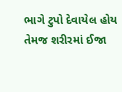ભાગે ટુપો દેવાયેલ હોય તેમજ શરીરમાં ઈજા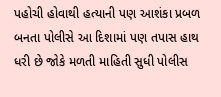પહોચી હોવાથી હત્યાની પણ આશંકા પ્રબળ બનતા પોલીસે આ દિશામાં પણ તપાસ હાથ ધરી છે જોકે મળતી માહિતી સુધી પોલીસ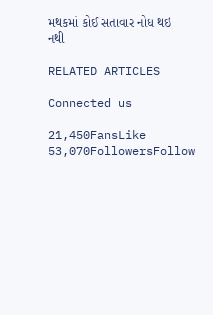મથકમાં કોઈ સતાવાર નોધ થઇ નથી

RELATED ARTICLES

Connected us

21,450FansLike
53,070FollowersFollow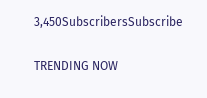3,450SubscribersSubscribe

TRENDING NOW